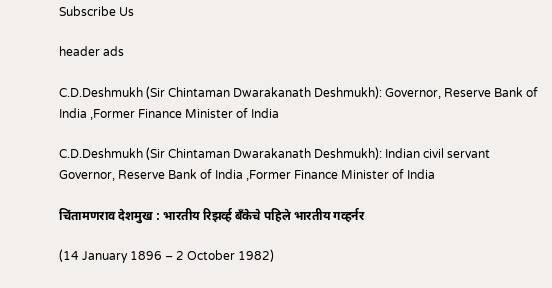Subscribe Us

header ads

C.D.Deshmukh (Sir Chintaman Dwarakanath Deshmukh): Governor, Reserve Bank of India ,Former Finance Minister of India

C.D.Deshmukh (Sir Chintaman Dwarakanath Deshmukh): Indian civil servant Governor, Reserve Bank of India ,Former Finance Minister of India

चिंतामणराव देशमुख : भारतीय रिझर्व्ह बँकेचे पहिले भारतीय गव्हर्नर

(14 January 1896 – 2 October 1982)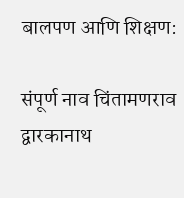बालपण आणि शिक्षण:

संपूर्ण नाव चिंतामणराव द्वारकानाथ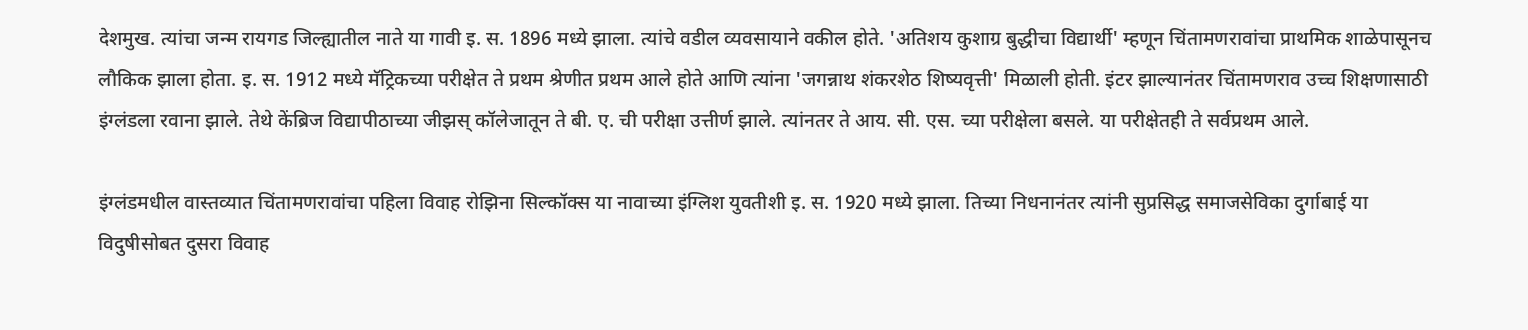देशमुख. त्यांचा जन्म रायगड जिल्ह्यातील नाते या गावी इ. स. 1896 मध्ये झाला. त्यांचे वडील व्यवसायाने वकील होते. 'अतिशय कुशाग्र बुद्धीचा विद्यार्थी' म्हणून चिंतामणरावांचा प्राथमिक शाळेपासूनच लौकिक झाला होता. इ. स. 1912 मध्ये मॅट्रिकच्या परीक्षेत ते प्रथम श्रेणीत प्रथम आले होते आणि त्यांना 'जगन्नाथ शंकरशेठ शिष्यवृत्ती' मिळाली होती. इंटर झाल्यानंतर चिंतामणराव उच्च शिक्षणासाठी इंग्लंडला रवाना झाले. तेथे केंब्रिज विद्यापीठाच्या जीझस् कॉलेजातून ते बी. ए. ची परीक्षा उत्तीर्ण झाले. त्यांनतर ते आय. सी. एस. च्या परीक्षेला बसले. या परीक्षेतही ते सर्वप्रथम आले.

इंग्लंडमधील वास्तव्यात चिंतामणरावांचा पहिला विवाह रोझिना सिल्कॉक्स या नावाच्या इंग्लिश युवतीशी इ. स. 1920 मध्ये झाला. तिच्या निधनानंतर त्यांनी सुप्रसिद्ध समाजसेविका दुर्गाबाई या विदुषीसोबत दुसरा विवाह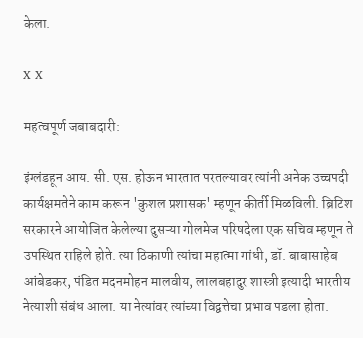केला.

X X

महत्वपूर्ण जबाबदारी:

इंग्लंडहून आय. सी. एस. होऊन भारतात परतल्यावर त्यांनी अनेक उच्चपदी कार्यक्षमतेने काम करून 'कुशल प्रशासक' म्हणून कीर्ती मिळविली. ब्रिटिश सरकारने आयोजित केलेल्या दुसऱ्या गोलमेज परिषदेला एक सचिव म्हणून ते उपस्थित राहिले होते. त्या ठिकाणी त्यांचा महात्मा गांधी, डॉ. बाबासाहेब आंबेडकर, पंडित मदनमोहन मालवीय, लालबहादुर शास्त्री इत्यादी भारतीय नेत्याशी संबंध आला. या नेत्यांवर त्यांच्या विद्वत्तेचा प्रभाव पडला होता.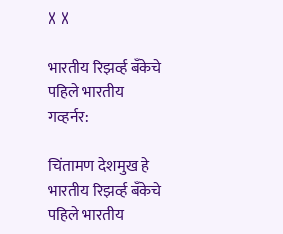X X

भारतीय रिझर्व्ह बँकेचे पहिले भारतीय गव्हर्नर:

चिंतामण देशमुख हे भारतीय रिझर्व्ह बँकेचे पहिले भारतीय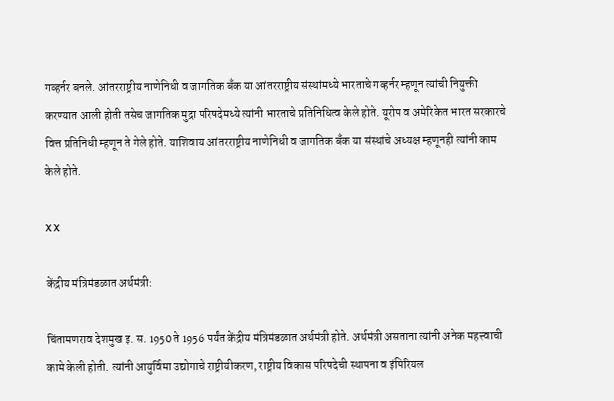गव्हर्नर बनले. आंतरराष्ट्रीय नाणेनिधी व जागतिक बँक या आंतरराष्ट्रीय संस्थांमध्ये भारताचे गव्हर्नर म्हणून त्यांची नियुक्ती करण्यात आली होती तसेच जागतिक मुद्रा परिषदेमध्ये त्यांनी भारताचे प्रतिनिधित्व केले होते. यूरोप व अमेरिकेत भारत सरकारचे वित्त प्रतिनिधी म्हणून ते गेले होते. याशिवाय आंतरराष्ट्रीय नाणेनिधी व जागतिक बँक या संस्थांचे अध्यक्ष म्हणूनही त्यांनी काम केले होते.

X X

केंद्रीय मंत्रिमंडळात अर्थमंत्री:

चिंतामणराव देशमुख इ. स. 1950 ते 1956 पर्यंत केंद्रीय मंत्रिमंडळात अर्थमंत्री होते. अर्थमंत्री असताना त्यांनी अनेक महत्त्वाची कामे केली होती. त्यांनी आयुर्विमा उद्योगाचे राष्ट्रीयीकरण, राष्ट्रीय विकास परिषदेची स्थापना व इंपिरियल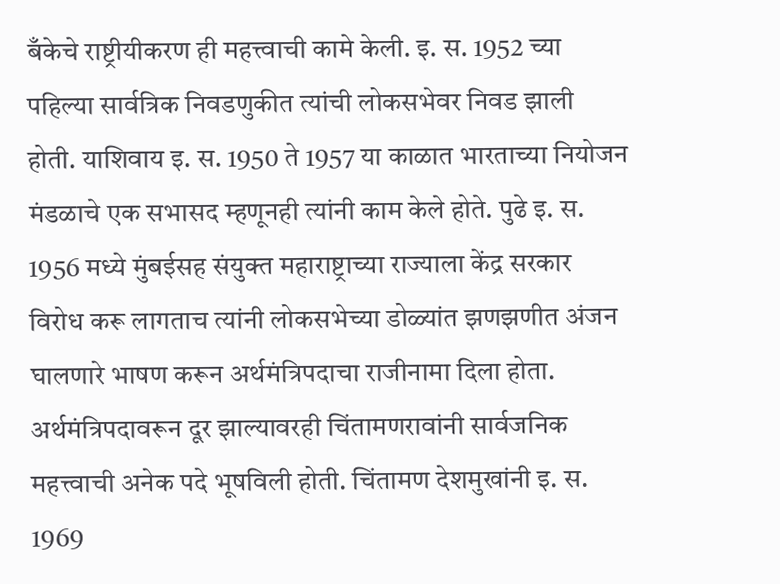बँकेचे राष्ट्रीयीकरण ही महत्त्वाची कामे केली. इ. स. 1952 च्या पहिल्या सार्वत्रिक निवडणुकीत त्यांची लोकसभेवर निवड झाली होती. याशिवाय इ. स. 1950 ते 1957 या काळात भारताच्या नियोजन मंडळाचे एक सभासद म्हणूनही त्यांनी काम केले होते. पुढे इ. स. 1956 मध्ये मुंबईसह संयुक्त महाराष्ट्राच्या राज्याला केंद्र सरकार विरोध करू लागताच त्यांनी लोकसभेच्या डोळ्यांत झणझणीत अंजन घालणारे भाषण करून अर्थमंत्रिपदाचा राजीनामा दिला होता. अर्थमंत्रिपदावरून दूर झाल्यावरही चिंतामणरावांनी सार्वजनिक महत्त्वाची अनेक पदे भूषविली होती. चिंतामण देशमुखांनी इ. स. 1969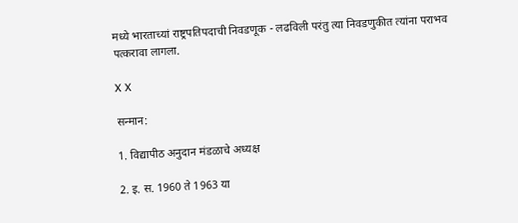मध्ये भारताच्यां राष्ट्रपतिपदाची निवडणूक - लढविली परंतु त्या निवडणुकीत त्यांना पराभव पत्करावा लागला.

X X

सन्मान:

1. विद्यापीठ अनुदान मंडळाचे अध्यक्ष

2. इ. स. 1960 ते 1963 या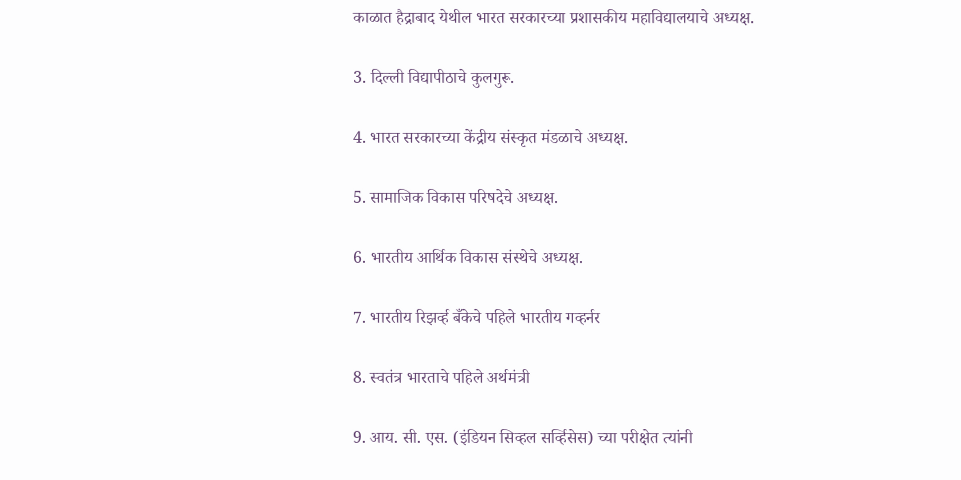काळात हैद्राबाद येथील भारत सरकारच्या प्रशासकीय महाविद्यालयाचे अध्यक्ष.

3. दिल्ली विद्यापीठाचे कुलगुरू.

4. भारत सरकारच्या केंद्रीय संस्कृत मंडळाचे अध्यक्ष.

5. सामाजिक विकास परिषदेचे अध्यक्ष.

6. भारतीय आर्थिक विकास संस्थेचे अध्यक्ष.

7. भारतीय रिझर्व्ह बँकेचे पहिले भारतीय गव्हर्नर

8. स्वतंत्र भारताचे पहिले अर्थमंत्री

9. आय. सी. एस. (इंडियन सिव्हल सर्व्हिसेस) च्या परीक्षेत त्यांनी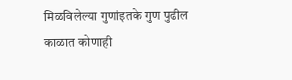मिळविलेल्या गुणांइतके गुण पुढील काळात कोणाही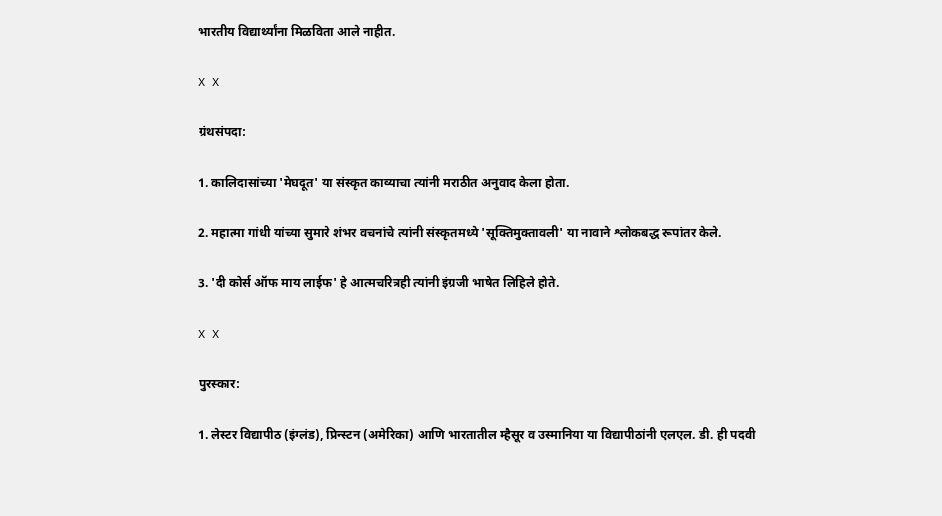भारतीय विद्यार्थ्यांना मिळविता आले नाहीत.

X X

ग्रंथसंपदा:

1. कालिदासांच्या 'मेघदूत' या संस्कृत काव्याचा त्यांनी मराठीत अनुवाद केला होता.

2. महात्मा गांधी यांच्या सुमारे शंभर वचनांचे त्यांनी संस्कृतमध्ये 'सूक्तिमुक्तावली' या नावाने श्लोकबद्ध रूपांतर केले.

3. 'दी कोर्स ऑफ माय लाईफ' हे आत्मचरित्रही त्यांनी इंग्रजी भाषेत लिहिले होते.

X X

पुरस्कार:

1. लेस्टर विद्यापीठ (इंग्लंड), प्रिन्स्टन (अमेरिका) आणि भारतातील म्हैसूर व उस्मानिया या विद्यापीठांनी एलएल. डी. ही पदवी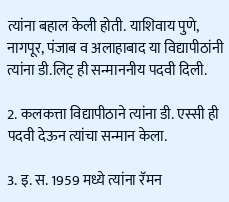त्यांना बहाल केली होती. याशिवाय पुणे, नागपूर, पंजाब व अलाहाबाद या विद्यापीठांनी त्यांना डी.लिट् ही सन्माननीय पदवी दिली.

2. कलकत्ता विद्यापीठाने त्यांना डी. एस्सी ही पदवी देऊन त्यांचा सन्मान केला.

3. इ. स. 1959 मध्ये त्यांना रॅमन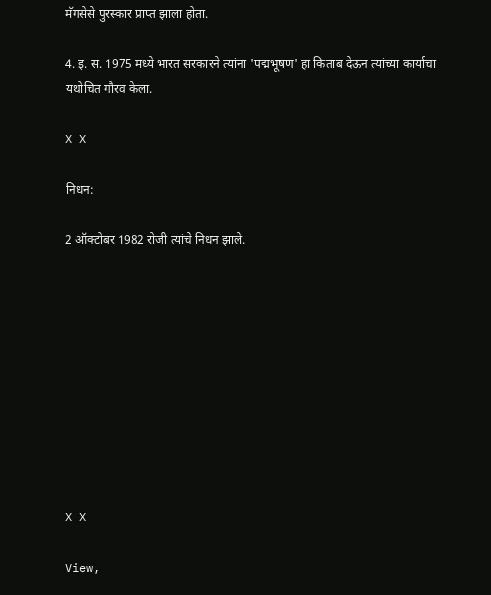मॅगसेसे पुरस्कार प्राप्त झाला होता.

4. इ. स. 1975 मध्ये भारत सरकारने त्यांना 'पद्मभूषण' हा किताब देऊन त्यांच्या कार्याचा यथोचित गौरव केला.

X X

निधन:

2 ऑक्टोबर 1982 रोजी त्यांचे निधन झाले.










X X

View,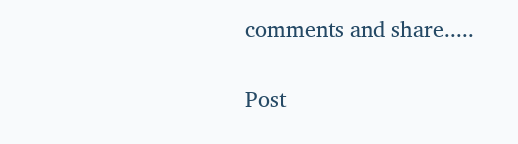comments and share.....

Post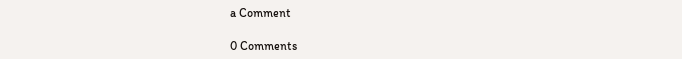a Comment

0 Comments